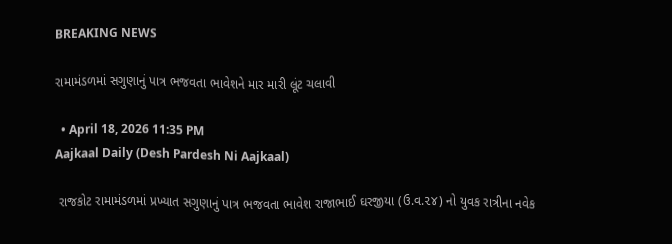BREAKING NEWS

રામામંડળમાં સગુણાનું પાત્ર ભજવતા ભાવેશને માર મારી લૂંટ ચલાવી

  • April 18, 2026 11:35 PM
Aajkaal Daily (Desh Pardesh Ni Aajkaal)

 રાજકોટ રામામંડળમાં પ્રખ્યાત સગુણાનું પાત્ર ભજવતા ભાવેશ રાજાભાઈ ઘરજીયા (ઉ.વ.૨૪) નો યુવક રાત્રીના નવેક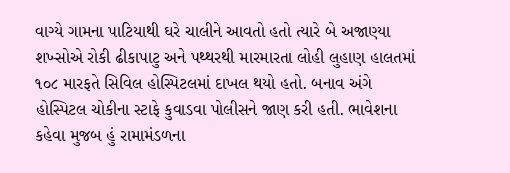વાગ્યે ગામના પાટિયાથી ઘરે ચાલીને આવતો હતો ત્યારે બે અજાણ્યા શખ્સોએ રોકી ઢીકાપાટુ અને પથ્થરથી મારમારતા લોહી લુહાણ હાલતમાં ૧૦૮ મારફતે સિવિલ હોસ્પિટલમાં દાખલ થયો હતો. બનાવ અંગે હોસ્પિટલ ચોકીના સ્ટાફે કુવાડવા પોલીસને જાણ કરી હતી. ભાવેશના કહેવા મુજબ હું રામામંડળના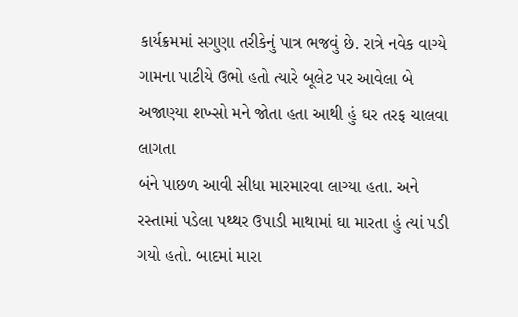કાર્યક્રમમાં સગુણા તરીકેનું પાત્ર ભજવું છે. રાત્રે નવેક વાગ્યે ગામના પાટીયે ઉભો હતો ત્યારે બૂલેટ પર આવેલા બે અજાણ્યા શખ્સો મને જોતા હતા આથી હું ઘર તરફ ચાલવા લાગતા
બંને પાછળ આવી સીધા મારમારવા લાગ્યા હતા. અને રસ્તામાં પડેલા પથ્થર ઉપાડી માથામાં ઘા મારતા હું ત્યાં પડી ગયો હતો. બાદમાં મારા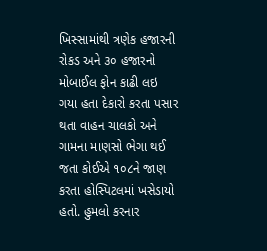ખિસ્સામાંથી ત્રણેક હજારની રોકડ અને ૩૦ હજારનો મોબાઈલ ફોન કાઢી લઇ ગયા હતા દેકારો કરતા પસાર થતા વાહન ચાલકો અને ગામના માણસો ભેગા થઈ જતા કોઈએ ૧૦૮ને જાણ કરતા હોસ્પિટલમાં ખસેડાયો હતો. હુમલો કરનાર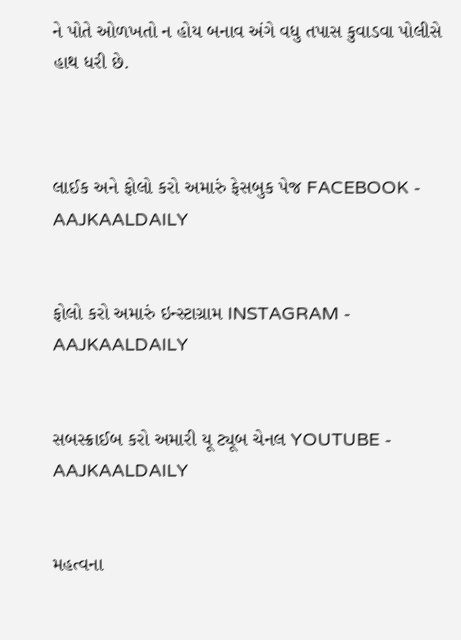ને પોતે ઓળખતો ન હોય બનાવ અંગે વધુ તપાસ કુવાડવા પોલીસે હાથ ધરી છે.



લાઈક અને ફોલો કરો અમારું ફેસબુક પેજ FACEBOOK - AAJKAALDAILY


ફોલો કરો અમારું ઇન્સ્ટાગ્રામ INSTAGRAM - AAJKAALDAILY


સબસ્ક્રાઈબ કરો અમારી યૂ ટ્યૂબ ચેનલ YOUTUBE - AAJKAALDAILY


મહત્વના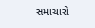સમાચારો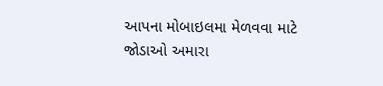આપના મોબાઇલમા મેળવવા માટે જોડાઓ અમારા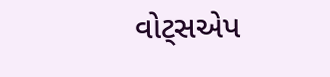વોટ્સએપ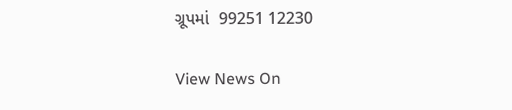ગ્રૂપમાં  99251 12230

View News On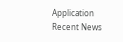Application
Recent News